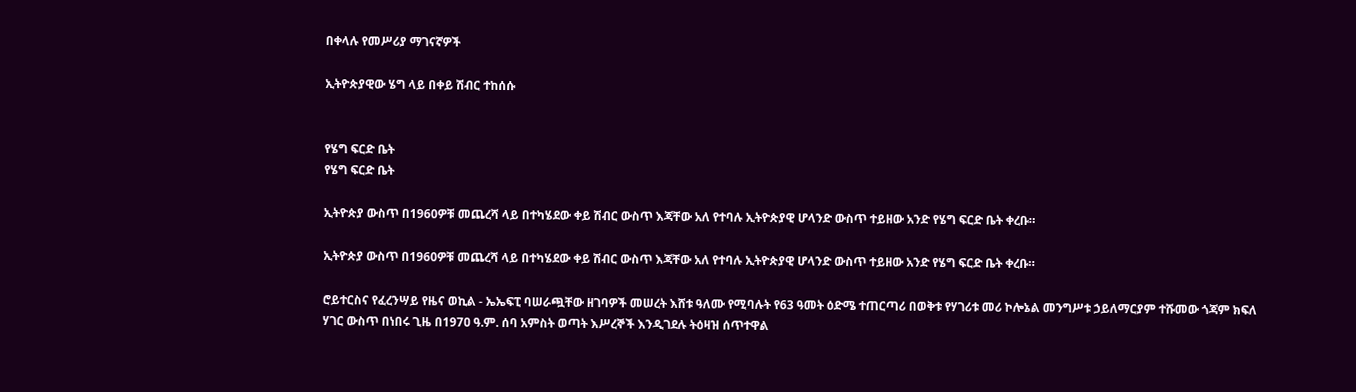በቀላሉ የመሥሪያ ማገናኛዎች

ኢትዮጵያዊው ሄግ ላይ በቀይ ሽብር ተከሰሱ


የሄግ ፍርድ ቤት
የሄግ ፍርድ ቤት

ኢትዮጵያ ውስጥ በ1960ዎቹ መጨረሻ ላይ በተካሄደው ቀይ ሽብር ውስጥ እጃቸው አለ የተባሉ ኢትዮጵያዊ ሆላንድ ውስጥ ተይዘው አንድ የሄግ ፍርድ ቤት ቀረቡ።

ኢትዮጵያ ውስጥ በ1960ዎቹ መጨረሻ ላይ በተካሄደው ቀይ ሽብር ውስጥ እጃቸው አለ የተባሉ ኢትዮጵያዊ ሆላንድ ውስጥ ተይዘው አንድ የሄግ ፍርድ ቤት ቀረቡ።

ሮይተርስና የፈረንሣይ የዜና ወኪል - ኤኤፍፒ ባሠራጯቸው ዘገባዎች መሠረት እሸቱ ዓለሙ የሚባሉት የ63 ዓመት ዕድሜ ተጠርጣሪ በወቅቱ የሃገሪቱ መሪ ኮሎኔል መንግሥቱ ኃይለማርያም ተሹመው ጎጃም ክፍለ ሃገር ውስጥ በነበሩ ጊዜ በ197ዐ ዓ.ም. ሰባ አምስት ወጣት እሥረኞች እንዲገደሉ ትዕዛዝ ሰጥተዋል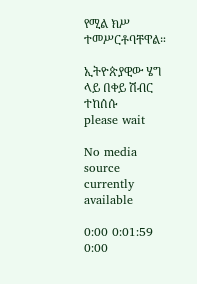የሚል ክሥ ተመሥርቶባቸዋል።

ኢትዮጵያዊው ሄግ ላይ በቀይ ሽብር ተከሰሱ
please wait

No media source currently available

0:00 0:01:59 0:00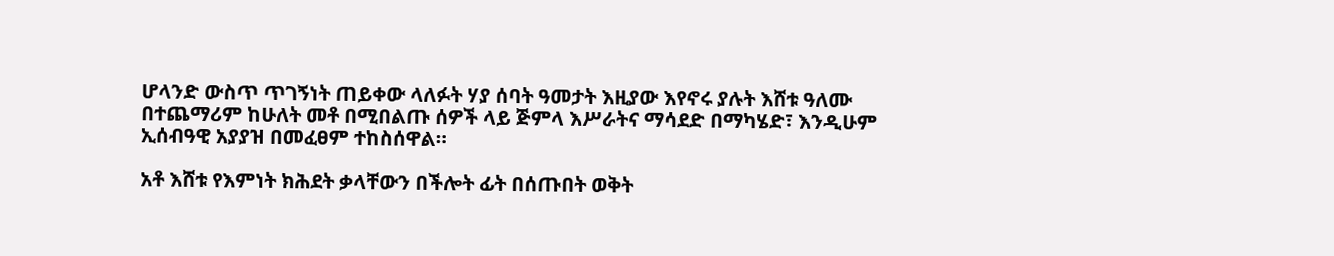ሆላንድ ውስጥ ጥገኝነት ጠይቀው ላለፉት ሃያ ሰባት ዓመታት እዚያው እየኖሩ ያሉት እሸቱ ዓለሙ በተጨማሪም ከሁለት መቶ በሚበልጡ ሰዎች ላይ ጅምላ እሥራትና ማሳደድ በማካሄድ፣ እንዲሁም ኢሰብዓዊ አያያዝ በመፈፀም ተከስሰዋል።

አቶ እሸቱ የእምነት ክሕደት ቃላቸውን በችሎት ፊት በሰጡበት ወቅት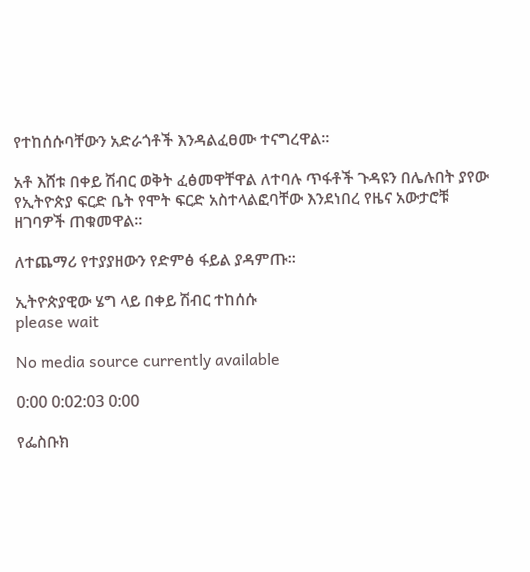የተከሰሱባቸውን አድራጎቶች እንዳልፈፀሙ ተናግረዋል።

አቶ እሸቱ በቀይ ሽብር ወቅት ፈፅመዋቸዋል ለተባሉ ጥፋቶች ጉዳዩን በሌሉበት ያየው የኢትዮጵያ ፍርድ ቤት የሞት ፍርድ አስተላልፎባቸው እንደነበረ የዜና አውታሮቹ ዘገባዎች ጠቁመዋል።

ለተጨማሪ የተያያዘውን የድምፅ ፋይል ያዳምጡ።

ኢትዮጵያዊው ሄግ ላይ በቀይ ሽብር ተከሰሱ
please wait

No media source currently available

0:00 0:02:03 0:00

የፌስቡክ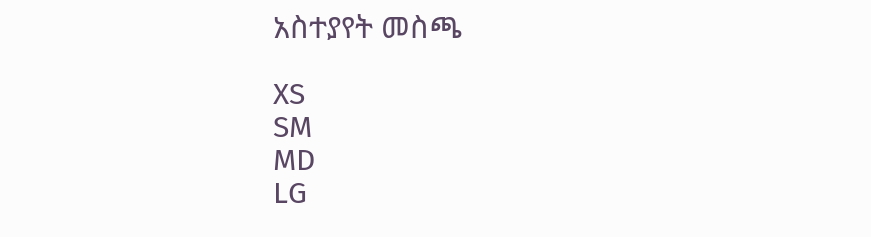አስተያየት መስጫ

XS
SM
MD
LG